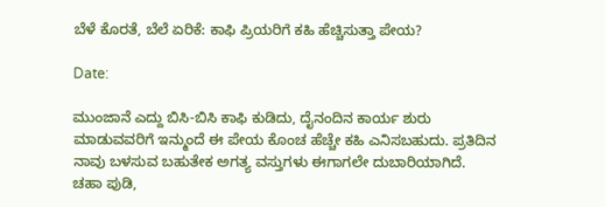ಬೆಳೆ ಕೊರತೆ, ಬೆಲೆ ಏರಿಕೆ: ಕಾಫಿ ಪ್ರಿಯರಿಗೆ ಕಹಿ ಹೆಚ್ಚಿಸುತ್ತಾ ಪೇಯ?

Date:

ಮುಂಜಾನೆ ಎದ್ದು ಬಿಸಿ-ಬಿಸಿ ಕಾಫಿ ಕುಡಿದು, ದೈನಂದಿನ ಕಾರ್ಯ ಶುರು ಮಾಡುವವರಿಗೆ ಇನ್ಮುಂದೆ ಈ ಪೇಯ ಕೊಂಚ ಹೆಚ್ಚೇ ಕಹಿ ಎನಿಸಬಹುದು. ಪ್ರತಿದಿನ ನಾವು ಬಳಸುವ ಬಹುತೇಕ ಅಗತ್ಯ ವಸ್ತುಗಳು ಈಗಾಗಲೇ ದುಬಾರಿಯಾಗಿದೆ. ಚಹಾ ಪುಡಿ,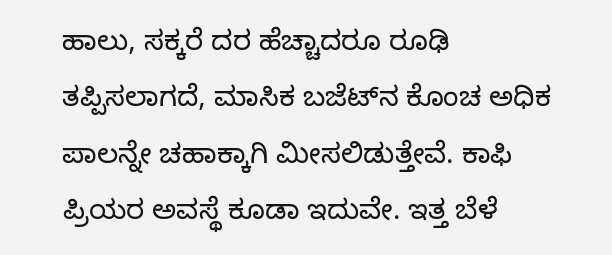ಹಾಲು, ಸಕ್ಕರೆ ದರ ಹೆಚ್ಚಾದರೂ ರೂಢಿ ತಪ್ಪಿಸಲಾಗದೆ, ಮಾಸಿಕ ಬಜೆಟ್‌ನ ಕೊಂಚ ಅಧಿಕ ಪಾಲನ್ನೇ ಚಹಾಕ್ಕಾಗಿ ಮೀಸಲಿಡುತ್ತೇವೆ. ಕಾಫಿ ಪ್ರಿಯರ ಅವಸ್ಥೆ ಕೂಡಾ ಇದುವೇ. ಇತ್ತ ಬೆಳೆ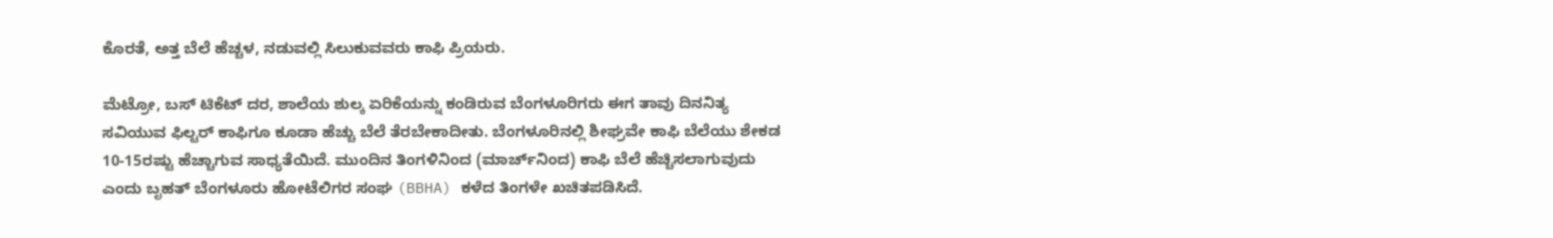ಕೊರತೆ, ಅತ್ತ ಬೆಲೆ ಹೆಚ್ಚಳ, ನಡುವಲ್ಲಿ ಸಿಲುಕುವವರು ಕಾಫಿ ಪ್ರಿಯರು.

ಮೆಟ್ರೋ, ಬಸ್ ಟಿಕೆಟ್ ದರ, ಶಾಲೆಯ ಶುಲ್ಕ ಏರಿಕೆಯನ್ನು ಕಂಡಿರುವ ಬೆಂಗಳೂರಿಗರು ಈಗ ತಾವು ದಿನನಿತ್ಯ ಸವಿಯುವ ಫಿಲ್ಟರ್ ಕಾಫಿಗೂ ಕೂಡಾ ಹೆಚ್ಚು ಬೆಲೆ ತೆರಬೇಕಾದೀತು. ಬೆಂಗಳೂರಿನಲ್ಲಿ ಶೀಘ್ರವೇ ಕಾಫಿ ಬೆಲೆಯು ಶೇಕಡ 10-15ರಷ್ಟು ಹೆಚ್ಚಾಗುವ ಸಾಧ್ಯತೆಯಿದೆ. ಮುಂದಿನ ತಿಂಗಳಿನಿಂದ (ಮಾರ್ಚ್‌ನಿಂದ) ಕಾಫಿ ಬೆಲೆ ಹೆಚ್ಚಿಸಲಾಗುವುದು ಎಂದು ಬೃಹತ್ ಬೆಂಗಳೂರು ಹೋಟೆಲಿಗರ ಸಂಘ (BBHA) ಕಳೆದ ತಿಂಗಳೇ ಖಚಿತಪಡಿಸಿದೆ.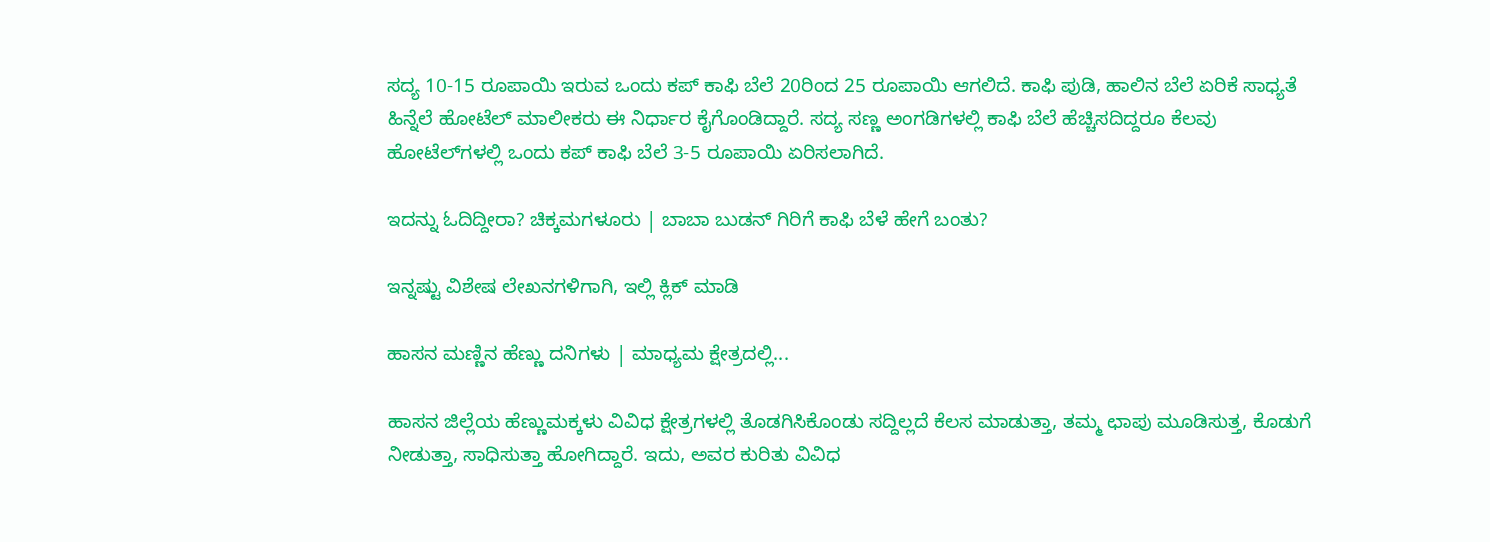ಸದ್ಯ 10-15 ರೂಪಾಯಿ ಇರುವ ಒಂದು ಕಪ್ ಕಾಫಿ ಬೆಲೆ 20ರಿಂದ 25 ರೂಪಾಯಿ ಆಗಲಿದೆ. ಕಾಫಿ ಪುಡಿ, ಹಾಲಿನ ಬೆಲೆ ಏರಿಕೆ ಸಾಧ್ಯತೆ ಹಿನ್ನೆಲೆ ಹೋಟೆಲ್ ಮಾಲೀಕರು ಈ ನಿರ್ಧಾರ ಕೈಗೊಂಡಿದ್ದಾರೆ. ಸದ್ಯ ಸಣ್ಣ ಅಂಗಡಿಗಳಲ್ಲಿ ಕಾಫಿ ಬೆಲೆ ಹೆಚ್ಚಿಸದಿದ್ದರೂ ಕೆಲವು ಹೋಟೆಲ್‌ಗಳಲ್ಲಿ ಒಂದು ಕಪ್ ಕಾಫಿ ಬೆಲೆ 3-5 ರೂಪಾಯಿ ಏರಿಸಲಾಗಿದೆ.

ಇದನ್ನು ಓದಿದ್ದೀರಾ? ಚಿಕ್ಕಮಗಳೂರು | ಬಾಬಾ ಬುಡನ್ ಗಿರಿಗೆ ಕಾಫಿ ಬೆಳೆ ಹೇಗೆ ಬಂತು?

ಇನ್ನಷ್ಟು ವಿಶೇಷ ಲೇಖನಗಳಿಗಾಗಿ, ಇಲ್ಲಿ ಕ್ಲಿಕ್ ಮಾಡಿ

ಹಾಸನ ಮಣ್ಣಿನ ಹೆಣ್ಣು ದನಿಗಳು | ಮಾಧ್ಯಮ ಕ್ಷೇತ್ರದಲ್ಲಿ...

ಹಾಸನ ಜಿಲ್ಲೆಯ ಹೆಣ್ಣುಮಕ್ಕಳು ವಿವಿಧ ಕ್ಷೇತ್ರಗಳಲ್ಲಿ ತೊಡಗಿಸಿಕೊಂಡು ಸದ್ದಿಲ್ಲದೆ ಕೆಲಸ ಮಾಡುತ್ತಾ, ತಮ್ಮ ಛಾಪು ಮೂಡಿಸುತ್ತ, ಕೊಡುಗೆ ನೀಡುತ್ತಾ, ಸಾಧಿಸುತ್ತಾ ಹೋಗಿದ್ದಾರೆ. ಇದು, ಅವರ ಕುರಿತು ವಿವಿಧ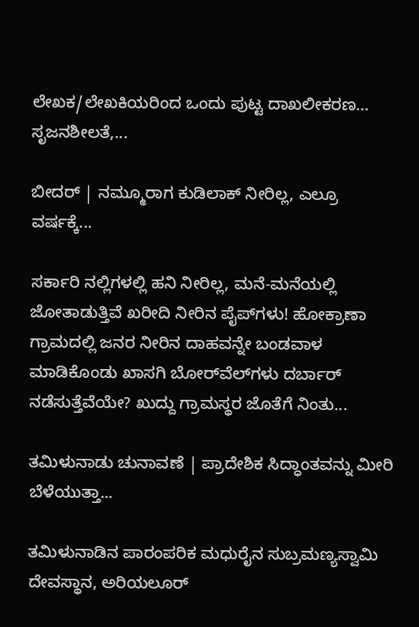ಲೇಖಕ/ಲೇಖಕಿಯರಿಂದ ಒಂದು ಪುಟ್ಟ ದಾಖಲೀಕರಣ… ಸೃಜನಶೀಲತೆ,...

ಬೀದರ್ | ನಮ್ಮೂರಾಗ ಕುಡಿಲಾಕ್ ನೀರಿಲ್ಲ, ಎಲ್ರೂ ವರ್ಷಕ್ಕೆ...

ಸರ್ಕಾರಿ ನಲ್ಲಿಗಳಲ್ಲಿ ಹನಿ ನೀರಿಲ್ಲ, ಮನೆ-ಮನೆಯಲ್ಲಿ ಜೋತಾಡುತ್ತಿವೆ ಖರೀದಿ ನೀರಿನ ಪೈಪ್‌ಗಳು! ಹೋಕ್ರಾಣಾ ಗ್ರಾಮದಲ್ಲಿ ಜನರ ನೀರಿನ ದಾಹವನ್ನೇ ಬಂಡವಾಳ ಮಾಡಿಕೊಂಡು ಖಾಸಗಿ ಬೋರ್‌ವೆಲ್‌ಗಳು ದರ್ಬಾರ್‌ ನಡೆಸುತ್ತೆವೆಯೇ? ಖುದ್ದು ಗ್ರಾಮಸ್ಥರ ಜೊತೆಗೆ ನಿಂತು...

ತಮಿಳುನಾಡು ಚುನಾವಣೆ | ಪ್ರಾದೇಶಿಕ ಸಿದ್ಧಾಂತವನ್ನು ಮೀರಿ ಬೆಳೆಯುತ್ತಾ...

ತಮಿಳುನಾಡಿನ ಪಾರಂಪರಿಕ ಮಧುರೈನ ಸುಬ್ರಮಣ್ಯಸ್ವಾಮಿ ದೇವಸ್ಥಾನ, ಅರಿಯಲೂರ್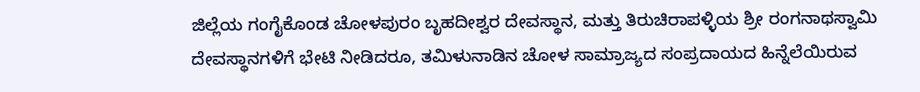ಜಿಲ್ಲೆಯ ಗಂಗೈಕೊಂಡ ಚೋಳಪುರಂ ಬೃಹದೀಶ್ವರ ದೇವಸ್ಥಾನ, ಮತ್ತು ತಿರುಚಿರಾಪಳ್ಳಿಯ ಶ್ರೀ ರಂಗನಾಥಸ್ವಾಮಿ ದೇವಸ್ಥಾನಗಳಿಗೆ ಭೇಟಿ ನೀಡಿದರೂ, ತಮಿಳುನಾಡಿನ ಚೋಳ ಸಾಮ್ರಾಜ್ಯದ ಸಂಪ್ರದಾಯದ ಹಿನ್ನೆಲೆಯಿರುವ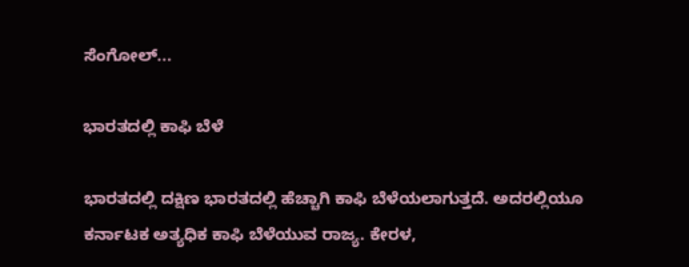ಸೆಂಗೋಲ್...

ಭಾರತದಲ್ಲಿ ಕಾಫಿ ಬೆಳೆ

ಭಾರತದಲ್ಲಿ ದಕ್ಷಿಣ ಭಾರತದಲ್ಲಿ ಹೆಚ್ಚಾಗಿ ಕಾಫಿ ಬೆಳೆಯಲಾಗುತ್ತದೆ. ಅದರಲ್ಲಿಯೂ ಕರ್ನಾಟಕ ಅತ್ಯಧಿಕ ಕಾಫಿ ಬೆಳೆಯುವ ರಾಜ್ಯ. ಕೇರಳ,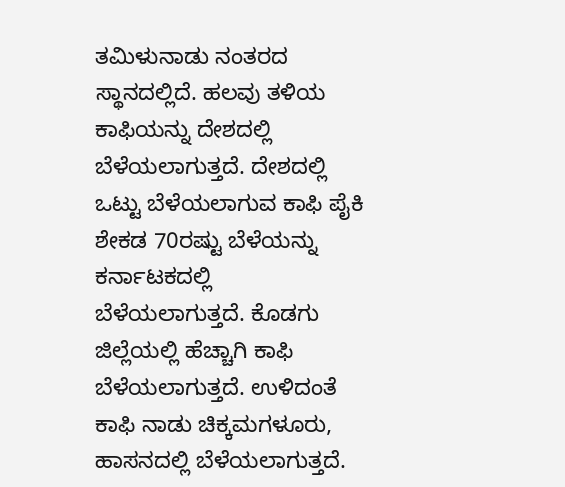ತಮಿಳುನಾಡು ನಂತರದ ಸ್ಥಾನದಲ್ಲಿದೆ. ಹಲವು ತಳಿಯ ಕಾಫಿಯನ್ನು ದೇಶದಲ್ಲಿ ಬೆಳೆಯಲಾಗುತ್ತದೆ. ದೇಶದಲ್ಲಿ ಒಟ್ಟು ಬೆಳೆಯಲಾಗುವ ಕಾಫಿ ಪೈಕಿ ಶೇಕಡ 70ರಷ್ಟು ಬೆಳೆಯನ್ನು ಕರ್ನಾಟಕದಲ್ಲಿ ಬೆಳೆಯಲಾಗುತ್ತದೆ. ಕೊಡಗು ಜಿಲ್ಲೆಯಲ್ಲಿ ಹೆಚ್ಚಾಗಿ ಕಾಫಿ ಬೆಳೆಯಲಾಗುತ್ತದೆ. ಉಳಿದಂತೆ ಕಾಫಿ ನಾಡು ಚಿಕ್ಕಮಗಳೂರು, ಹಾಸನದಲ್ಲಿ ಬೆಳೆಯಲಾಗುತ್ತದೆ.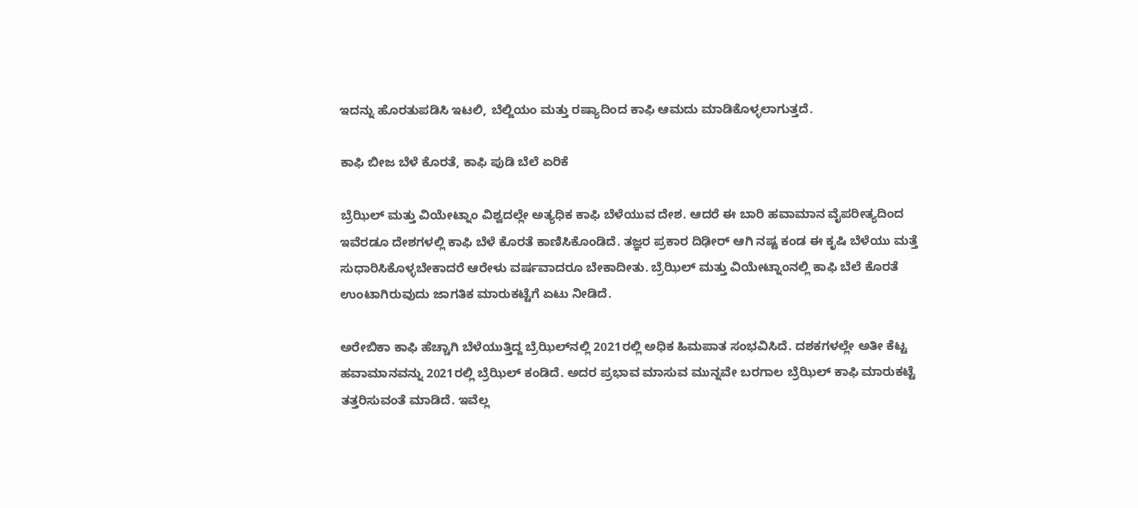ಇದನ್ನು ಹೊರತುಪಡಿಸಿ ಇಟಲಿ, ಬೆಲ್ಜಿಯಂ ಮತ್ತು ರಷ್ಯಾದಿಂದ ಕಾಫಿ ಆಮದು ಮಾಡಿಕೊಳ್ಳಲಾಗುತ್ತದೆ.

ಕಾಫಿ ಬೀಜ ಬೆಳೆ ಕೊರತೆ, ಕಾಫಿ ಪುಡಿ ಬೆಲೆ ಏರಿಕೆ

ಬ್ರೆಝಿಲ್ ಮತ್ತು ವಿಯೇಟ್ನಾಂ ವಿಶ್ವದಲ್ಲೇ ಅತ್ಯಧಿಕ ಕಾಫಿ ಬೆಳೆಯುವ ದೇಶ. ಆದರೆ ಈ ಬಾರಿ ಹವಾಮಾನ ವೈಪರೀತ್ಯದಿಂದ ಇವೆರಡೂ ದೇಶಗಳಲ್ಲಿ ಕಾಫಿ ಬೆಳೆ ಕೊರತೆ ಕಾಣಿಸಿಕೊಂಡಿದೆ. ತಜ್ಞರ ಪ್ರಕಾರ ದಿಢೀರ್ ಆಗಿ ನಷ್ಟ ಕಂಡ ಈ ಕೃಷಿ ಬೆಳೆಯು ಮತ್ತೆ ಸುಧಾರಿಸಿಕೊಳ್ಳಬೇಕಾದರೆ ಆರೇಳು ವರ್ಷವಾದರೂ ಬೇಕಾದೀತು. ಬ್ರೆಝಿಲ್ ಮತ್ತು ವಿಯೇಟ್ನಾಂನಲ್ಲಿ ಕಾಫಿ ಬೆಲೆ ಕೊರತೆ ಉಂಟಾಗಿರುವುದು ಜಾಗತಿಕ ಮಾರುಕಟ್ಟೆಗೆ ಏಟು ನೀಡಿದೆ.

ಅರೇಬಿಕಾ ಕಾಫಿ ಹೆಚ್ಚಾಗಿ ಬೆಳೆಯುತ್ತಿದ್ದ ಬ್ರೆಝಿಲ್‌ನಲ್ಲಿ 2021ರಲ್ಲಿ ಅಧಿಕ ಹಿಮಪಾತ ಸಂಭವಿಸಿದೆ. ದಶಕಗಳಲ್ಲೇ ಅತೀ ಕೆಟ್ಟ ಹವಾಮಾನವನ್ನು 2021ರಲ್ಲಿ ಬ್ರೆಝಿಲ್‌ ಕಂಡಿದೆ. ಅದರ ಪ್ರಭಾವ ಮಾಸುವ ಮುನ್ನವೇ ಬರಗಾಲ ಬ್ರೆಝಿಲ್‌ ಕಾಫಿ ಮಾರುಕಟ್ಟೆ ತತ್ತರಿಸುವಂತೆ ಮಾಡಿದೆ. ಇವೆಲ್ಲ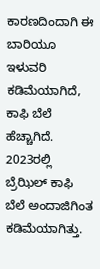ಕಾರಣದಿಂದಾಗಿ ಈ ಬಾರಿಯೂ ಇಳುವರಿ ಕಡಿಮೆಯಾಗಿದೆ, ಕಾಫಿ ಬೆಲೆ ಹೆಚ್ಚಾಗಿದೆ. 2023ರಲ್ಲಿ ಬ್ರೆಝಿಲ್‌ ಕಾಫಿ ಬೆಲೆ ಅಂದಾಜಿಗಿಂತ ಕಡಿಮೆಯಾಗಿತ್ತು.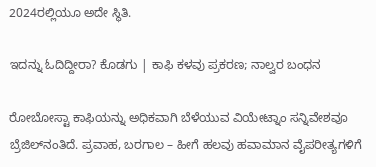2024ರಲ್ಲಿಯೂ ಅದೇ ಸ್ಥಿತಿ.

ಇದನ್ನು ಓದಿದ್ದೀರಾ? ಕೊಡಗು | ಕಾಫಿ ಕಳವು ಪ್ರಕರಣ; ನಾಲ್ವರ ಬಂಧನ

ರೋಬೋಸ್ಟಾ ಕಾಫಿಯನ್ನು ಅಧಿಕವಾಗಿ ಬೆಳೆಯುವ ವಿಯೇಟ್ನಾಂ ಸನ್ನಿವೇಶವೂ ಬ್ರೆಜಿಲ್‌ನಂತಿದೆ. ಪ್ರವಾಹ, ಬರಗಾಲ – ಹೀಗೆ ಹಲವು ಹವಾಮಾನ ವೈಪರೀತ್ಯಗಳಿಗೆ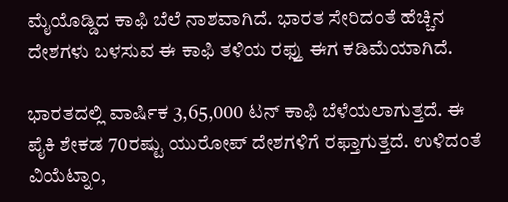ಮೈಯೊಡ್ಡಿದ ಕಾಫಿ ಬೆಲೆ ನಾಶವಾಗಿದೆ. ಭಾರತ ಸೇರಿದಂತೆ ಹೆಚ್ಚಿನ ದೇಶಗಳು ಬಳಸುವ ಈ ಕಾಫಿ ತಳಿಯ ರಫ್ತು ಈಗ ಕಡಿಮೆಯಾಗಿದೆ.

ಭಾರತದಲ್ಲಿ ವಾರ್ಷಿಕ 3,65,000 ಟನ್ ಕಾಫಿ ಬೆಳೆಯಲಾಗುತ್ತದೆ. ಈ ಪೈಕಿ ಶೇಕಡ 70ರಷ್ಟು ಯುರೋಪ್ ದೇಶಗಳಿಗೆ ರಫ್ತಾಗುತ್ತದೆ. ಉಳಿದಂತೆ ವಿಯೆಟ್ನಾಂ,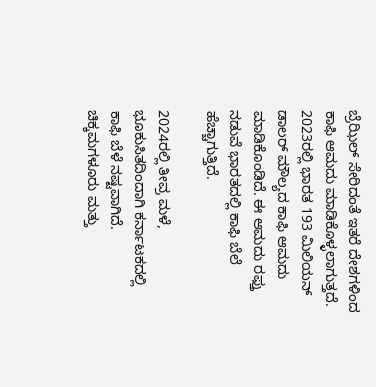ಬ್ರೆಝಿಲ್‌ ಸೇರಿದಂತೆ ಇತರೆ ದೇಶಗಳಿಂದ ಕಾಫಿ ಆಮದು ಮಾಡಿಕೊಳ್ಳಲಾಗುತ್ತದೆ. 2023ರಲ್ಲಿ ಭಾರತ 193 ಮಿಲಿಯನ್ ಡಾಲರ್ ಮೌಲ್ಯದ ಕಾಫಿ ಆಮದು ಮಾಡಿಕೊಂಡಿದೆ. ಈ ಆಮದು ರಫ್ತು ನಡುವೆ ಭಾರತದಲ್ಲಿ ಕಾಫಿ ಬೆಲೆ ಹೆಚ್ಚಾಗುತ್ತಿದೆ.

2024ರಲ್ಲಿ ತೀವ್ರ ಮಳೆ, ಭೂಕುಸಿತದಿಂದಾಗಿ ಕರ್ನಾಟಕದಲ್ಲಿ ಕಾಫಿ ಬೆಳೆ ನಷ್ಟವಾಗಿದೆ. ಚಿಕ್ಕಮಗಳೂರು ಮತ್ತು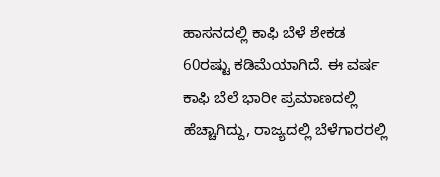ಹಾಸನದಲ್ಲಿ ಕಾಫಿ ಬೆಳೆ ಶೇಕಡ 60ರಷ್ಟು ಕಡಿಮೆಯಾಗಿದೆ. ಈ ವರ್ಷ ಕಾಫಿ ಬೆಲೆ ಭಾರೀ ಪ್ರಮಾಣದಲ್ಲಿ ಹೆಚ್ಚಾಗಿದ್ದು, ರಾಜ್ಯದಲ್ಲಿ ಬೆಳೆಗಾರರಲ್ಲಿ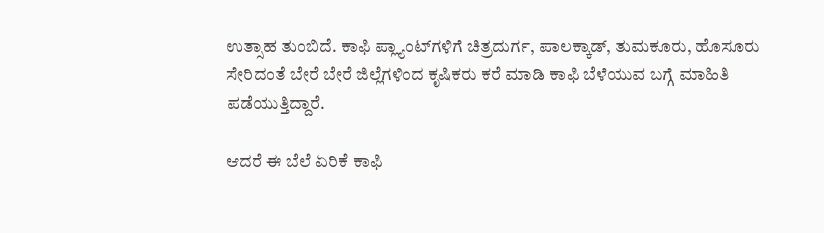ಉತ್ಸಾಹ ತುಂಬಿದೆ. ಕಾಫಿ ಪ್ಲ್ಯಾಂಟ್‌ಗಳಿಗೆ ಚಿತ್ರದುರ್ಗ, ಪಾಲಕ್ಕಾಡ್, ತುಮಕೂರು, ಹೊಸೂರು ಸೇರಿದಂತೆ ಬೇರೆ ಬೇರೆ ಜಿಲ್ಲೆಗಳಿಂದ ಕೃಷಿಕರು ಕರೆ ಮಾಡಿ ಕಾಫಿ ಬೆಳೆಯುವ ಬಗ್ಗೆ ಮಾಹಿತಿ ಪಡೆಯುತ್ತಿದ್ದಾರೆ.

ಆದರೆ ಈ ಬೆಲೆ ಏರಿಕೆ ಕಾಫಿ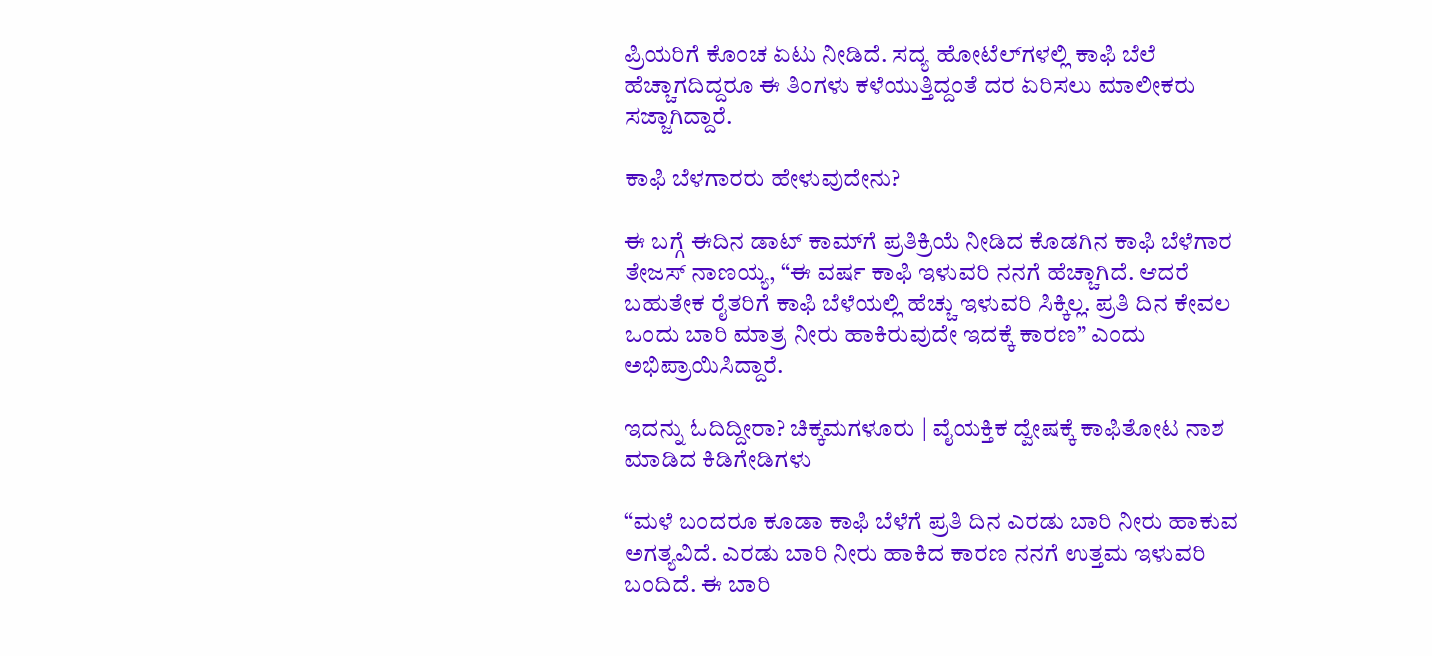ಪ್ರಿಯರಿಗೆ ಕೊಂಚ ಏಟು ನೀಡಿದೆ. ಸದ್ಯ ಹೋಟೆಲ್‌ಗಳಲ್ಲಿ ಕಾಫಿ ಬೆಲೆ ಹೆಚ್ಚಾಗದಿದ್ದರೂ ಈ ತಿಂಗಳು ಕಳೆಯುತ್ತಿದ್ದಂತೆ ದರ ಏರಿಸಲು ಮಾಲೀಕರು ಸಜ್ಜಾಗಿದ್ದಾರೆ.

ಕಾಫಿ ಬೆಳಗಾರರು ಹೇಳುವುದೇನು?

ಈ ಬಗ್ಗೆ ಈದಿನ ಡಾಟ್ ಕಾಮ್‌ಗೆ ಪ್ರತಿಕ್ರಿಯೆ ನೀಡಿದ ಕೊಡಗಿನ ಕಾಫಿ ಬೆಳೆಗಾರ ತೇಜಸ್ ನಾಣಯ್ಯ, “ಈ ವರ್ಷ ಕಾಫಿ ಇಳುವರಿ ನನಗೆ ಹೆಚ್ಚಾಗಿದೆ. ಆದರೆ ಬಹುತೇಕ ರೈತರಿಗೆ ಕಾಫಿ ಬೆಳೆಯಲ್ಲಿ ಹೆಚ್ಚು ಇಳುವರಿ ಸಿಕ್ಕಿಲ್ಲ. ಪ್ರತಿ ದಿನ ಕೇವಲ ಒಂದು ಬಾರಿ ಮಾತ್ರ ನೀರು ಹಾಕಿರುವುದೇ ಇದಕ್ಕೆ ಕಾರಣ” ಎಂದು ಅಭಿಪ್ರಾಯಿಸಿದ್ದಾರೆ.

ಇದನ್ನು ಓದಿದ್ದೀರಾ? ಚಿಕ್ಕಮಗಳೂರು | ವೈಯಕ್ತಿಕ ದ್ವೇಷಕ್ಕೆ ಕಾಫಿತೋಟ ನಾಶ ಮಾಡಿದ ಕಿಡಿಗೇಡಿಗಳು

“ಮಳೆ ಬಂದರೂ ಕೂಡಾ ಕಾಫಿ ಬೆಳೆಗೆ ಪ್ರತಿ ದಿನ ಎರಡು ಬಾರಿ ನೀರು ಹಾಕುವ ಅಗತ್ಯವಿದೆ. ಎರಡು ಬಾರಿ ನೀರು ಹಾಕಿದ ಕಾರಣ ನನಗೆ ಉತ್ತಮ ಇಳುವರಿ ಬಂದಿದೆ. ಈ ಬಾರಿ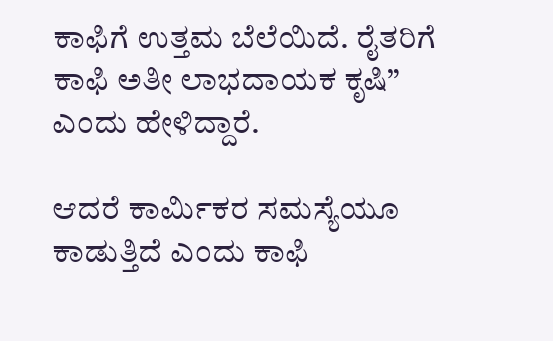ಕಾಫಿಗೆ ಉತ್ತಮ ಬೆಲೆಯಿದೆ. ರೈತರಿಗೆ ಕಾಫಿ ಅತೀ ಲಾಭದಾಯಕ ಕೃಷಿ” ಎಂದು ಹೇಳಿದ್ದಾರೆ.

ಆದರೆ ಕಾರ್ಮಿಕರ ಸಮಸ್ಯೆಯೂ ಕಾಡುತ್ತಿದೆ ಎಂದು ಕಾಫಿ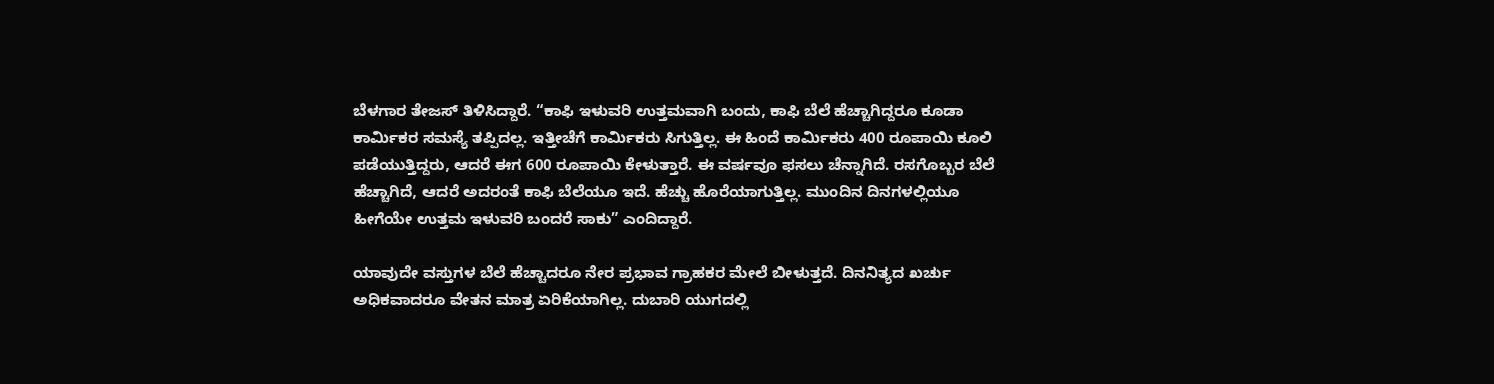ಬೆಳಗಾರ ತೇಜಸ್ ತಿಳಿಸಿದ್ದಾರೆ. “ಕಾಫಿ ಇಳುವರಿ ಉತ್ತಮವಾಗಿ ಬಂದು, ಕಾಫಿ ಬೆಲೆ ಹೆಚ್ಚಾಗಿದ್ದರೂ ಕೂಡಾ ಕಾರ್ಮಿಕರ ಸಮಸ್ಯೆ ತಪ್ಪಿದಲ್ಲ. ಇತ್ತೀಚೆಗೆ ಕಾರ್ಮಿಕರು ಸಿಗುತ್ತಿಲ್ಲ. ಈ ಹಿಂದೆ ಕಾರ್ಮಿಕರು 400 ರೂಪಾಯಿ ಕೂಲಿ ಪಡೆಯುತ್ತಿದ್ದರು, ಆದರೆ ಈಗ 600 ರೂಪಾಯಿ ಕೇಳುತ್ತಾರೆ. ಈ ವರ್ಷವೂ ಫಸಲು ಚೆನ್ನಾಗಿದೆ. ರಸಗೊಬ್ಬರ ಬೆಲೆ ಹೆಚ್ಚಾಗಿದೆ, ಆದರೆ ಅದರಂತೆ ಕಾಫಿ ಬೆಲೆಯೂ ಇದೆ. ಹೆಚ್ಚು ಹೊರೆಯಾಗುತ್ತಿಲ್ಲ. ಮುಂದಿನ ದಿನಗಳಲ್ಲಿಯೂ ಹೀಗೆಯೇ ಉತ್ತಮ ಇಳುವರಿ ಬಂದರೆ ಸಾಕು” ಎಂದಿದ್ದಾರೆ.

ಯಾವುದೇ ವಸ್ತುಗಳ ಬೆಲೆ ಹೆಚ್ಚಾದರೂ ನೇರ ಪ್ರಭಾವ ಗ್ರಾಹಕರ ಮೇಲೆ ಬೀಳುತ್ತದೆ. ದಿನನಿತ್ಯದ ಖರ್ಚು ಅಧಿಕವಾದರೂ ವೇತನ ಮಾತ್ರ ಏರಿಕೆಯಾಗಿಲ್ಲ. ದುಬಾರಿ ಯುಗದಲ್ಲಿ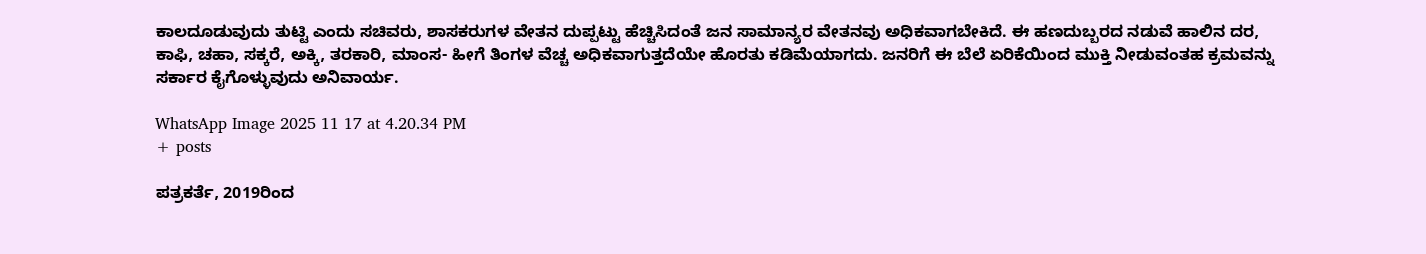ಕಾಲದೂಡುವುದು ತುಟ್ಟಿ ಎಂದು ಸಚಿವರು, ಶಾಸಕರುಗಳ ವೇತನ ದುಪ್ಪಟ್ಟು ಹೆಚ್ಚಿಸಿದಂತೆ ಜನ ಸಾಮಾನ್ಯರ ವೇತನವು ಅಧಿಕವಾಗಬೇಕಿದೆ. ಈ ಹಣದುಬ್ಬರದ ನಡುವೆ ಹಾಲಿನ ದರ, ಕಾಫಿ, ಚಹಾ, ಸಕ್ಕರೆ, ಅಕ್ಕಿ, ತರಕಾರಿ, ಮಾಂಸ- ಹೀಗೆ ತಿಂಗಳ ವೆಚ್ಚ ಅಧಿಕವಾಗುತ್ತದೆಯೇ ಹೊರತು ಕಡಿಮೆಯಾಗದು. ಜನರಿಗೆ ಈ ಬೆಲೆ ಏರಿಕೆಯಿಂದ ಮುಕ್ತಿ ನೀಡುವಂತಹ ಕ್ರಮವನ್ನು ಸರ್ಕಾರ ಕೈಗೊಳ್ಳುವುದು ಅನಿವಾರ್ಯ.

WhatsApp Image 2025 11 17 at 4.20.34 PM
+ posts

ಪತ್ರಕರ್ತೆ, 2019ರಿಂದ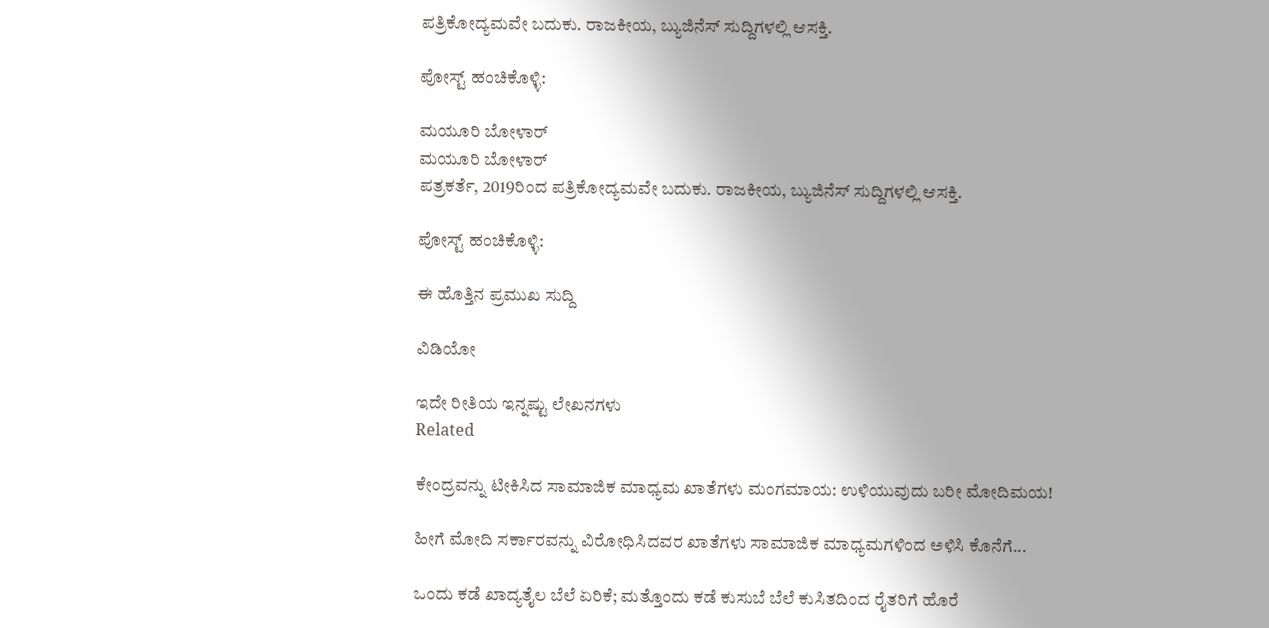ಪತ್ರಿಕೋದ್ಯಮವೇ ಬದುಕು. ರಾಜಕೀಯ, ಬ್ಯುಜಿನೆಸ್‌ ಸುದ್ದಿಗಳಲ್ಲಿ ಆಸಕ್ತಿ.

ಪೋಸ್ಟ್ ಹಂಚಿಕೊಳ್ಳಿ:

ಮಯೂರಿ ಬೋಳಾರ್
ಮಯೂರಿ ಬೋಳಾರ್
ಪತ್ರಕರ್ತೆ, 2019ರಿಂದ ಪತ್ರಿಕೋದ್ಯಮವೇ ಬದುಕು. ರಾಜಕೀಯ, ಬ್ಯುಜಿನೆಸ್‌ ಸುದ್ದಿಗಳಲ್ಲಿ ಆಸಕ್ತಿ.

ಪೋಸ್ಟ್ ಹಂಚಿಕೊಳ್ಳಿ:

ಈ ಹೊತ್ತಿನ ಪ್ರಮುಖ ಸುದ್ದಿ

ವಿಡಿಯೋ

ಇದೇ ರೀತಿಯ ಇನ್ನಷ್ಟು ಲೇಖನಗಳು
Related

ಕೇಂದ್ರವನ್ನು ಟೀಕಿಸಿದ ಸಾಮಾಜಿಕ ಮಾಧ್ಯಮ ಖಾತೆಗಳು ಮಂಗಮಾಯ: ಉಳಿಯುವುದು ಬರೀ ಮೋದಿಮಯ!

ಹೀಗೆ ಮೋದಿ ಸರ್ಕಾರವನ್ನು ವಿರೋಧಿಸಿದವರ ಖಾತೆಗಳು ಸಾಮಾಜಿಕ ಮಾಧ್ಯಮಗಳಿಂದ ಅಳಿಸಿ ಕೊನೆಗೆ...

ಒಂದು ಕಡೆ ಖಾದ್ಯತೈಲ ಬೆಲೆ ಏರಿಕೆ; ಮತ್ತೊಂದು ಕಡೆ ಕುಸುಬೆ ಬೆಲೆ ಕುಸಿತದಿಂದ ರೈತರಿಗೆ ಹೊರೆ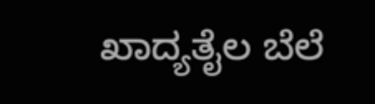ಖಾದ್ಯತೈಲ ಬೆಲೆ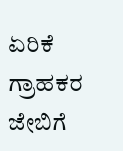ಏರಿಕೆ ಗ್ರಾಹಕರ ಜೇಬಿಗೆ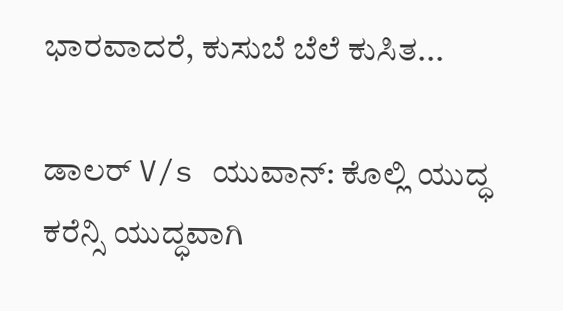ಭಾರವಾದರೆ, ಕುಸುಬೆ ಬೆಲೆ ಕುಸಿತ...

ಡಾಲರ್ V/s ಯುವಾನ್: ಕೊಲ್ಲಿ ಯುದ್ಧ ಕರೆನ್ಸಿ ಯುದ್ಧವಾಗಿ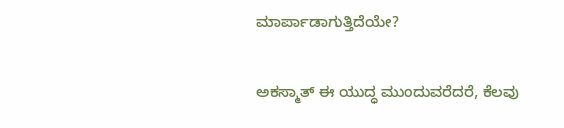ಮಾರ್ಪಾಡಾಗುತ್ತಿದೆಯೇ?

ಅಕಸ್ಮಾತ್ ಈ ಯುದ್ಧ ಮುಂದುವರೆದರೆ, ಕೆಲವು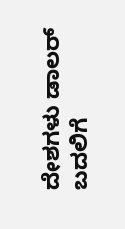ದೇಶಗಳು ಡಾಲರ್ ಬದಲಿಗೆ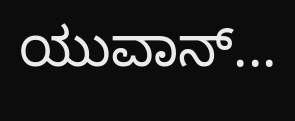ಯುವಾನ್...